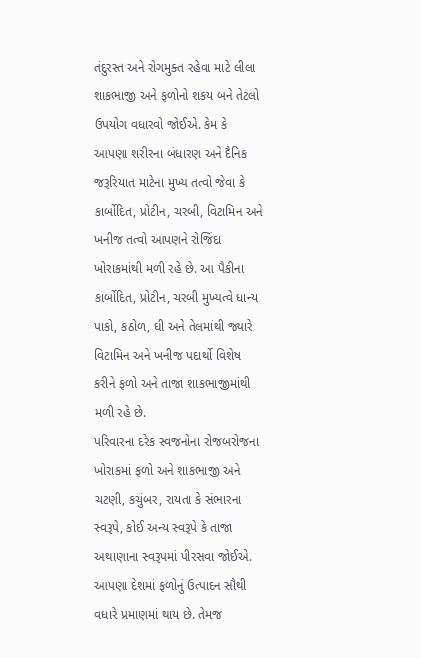તંદુરસ્ત અને રોગમુક્ત રહેવા માટે લીલા શાકભાજી અને ફળોનો શકય બને તેટલો ઉપયોગ વધારવો જોઈએ. કેમ કે આપણા શરીરના બંધારણ અને દૈનિક જરૂરિયાત માટેના મુખ્ય તત્વો જેવા કે કાર્બોદિત, પ્રોટીન, ચરબી, વિટામિન અને ખનીજ તત્વો આપણને રોજિંદા ખોરાકમાંથી મળી રહે છે. આ પૈકીના કાર્બોદિત, પ્રોટીન, ચરબી મુખ્યત્વે ધાન્ય પાકો, કઠોળ, ઘી અને તેલમાંથી જ્યારે વિટામિન અને ખનીજ પદાર્થો વિશેષ કરીને ફળો અને તાજા શાકભાજીમાંથી મળી રહે છે.
પરિવારના દરેક સ્વજનોના રોજબરોજના ખોરાકમાં ફળો અને શાકભાજી અને ચટણી, કચુંબર, રાયતા કે સંભારના સ્વરૂપે, કોઈ અન્ય સ્વરૂપે કે તાજા અથાણાના સ્વરૂપમાં પીરસવા જોઈએ. આપણા દેશમાં ફળોનું ઉત્પાદન સૌથી વધારે પ્રમાણમાં થાય છે. તેમજ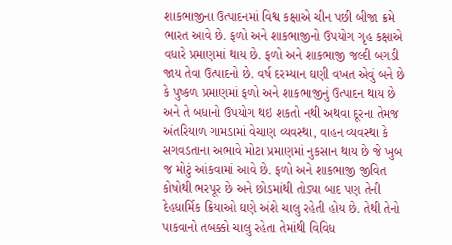શાકભાજીના ઉત્પાદનમાં વિશ્વ કક્ષાએ ચીન પછી બીજા ક્રમે ભારત આવે છે. ફળો અને શાકભાજીનો ઉપયોગ ગૃહ કક્ષાએ વધારે પ્રમાણમાં થાય છે. ફળો અને શાકભાજી જલ્દી બગડી જાય તેવા ઉત્પાદનો છે. વર્ષ દરમ્યાન ઘણી વખત એવું બને છે કે પુષ્કળ પ્રમાણમાં ફળો અને શાકભાજીનું ઉત્પાદન થાય છે અને તે બધાનો ઉપયોગ થઇ શકતો નથી અથવા દૂરના તેમજ અંતરિયાળ ગામડામાં વેચાણ વ્યવસ્થા, વાહન વ્યવસ્થા કે સગવડતાના અભાવે મોટા પ્રમાણમાં નુકસાન થાય છે જે ખુબ જ મોટું આંકવામાં આવે છે. ફળો અને શાકભાજી જીવિત કોષોથી ભરપૂર છે અને છોડમાંથી તોડ્યા બાદ પણ તેની દેહધાર્મિક ક્રિયાઓ ઘણે અંશે ચાલુ રહેતી હોય છે. તેથી તેનો પાકવાનો તબક્કો ચાલુ રહેતા તેમાંથી વિવિધ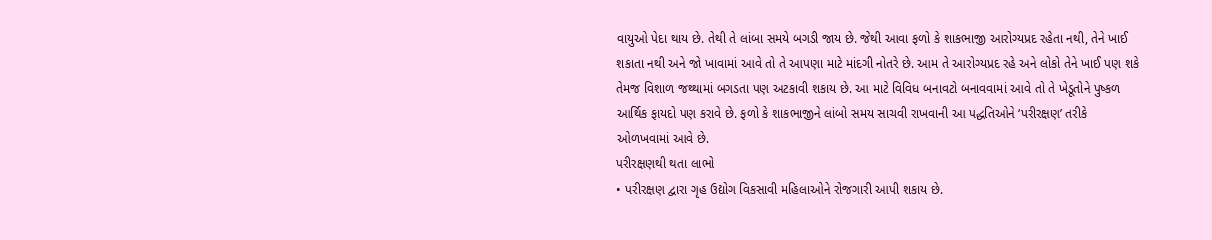વાયુઓ પેદા થાય છે. તેથી તે લાંબા સમયે બગડી જાય છે. જેથી આવા ફળો કે શાકભાજી આરોગ્યપ્રદ રહેતા નથી, તેને ખાઈ શકાતા નથી અને જો ખાવામાં આવે તો તે આપણા માટે માંદગી નોતરે છે. આમ તે આરોગ્યપ્રદ રહે અને લોકો તેને ખાઈ પણ શકે તેમજ વિશાળ જથ્થામાં બગડતા પણ અટકાવી શકાય છે. આ માટે વિવિધ બનાવટો બનાવવામાં આવે તો તે ખેડૂતોને પુષ્કળ આર્થિક ફાયદો પણ કરાવે છે. ફળો કે શાકભાજીને લાંબો સમય સાચવી રાખવાની આ પદ્ધતિઓને ‘પરીરક્ષણ’ તરીકે ઓળખવામાં આવે છે.
પરીરક્ષણથી થતા લાભો
• પરીરક્ષણ દ્વારા ગૃહ ઉદ્યોગ વિકસાવી મહિલાઓને રોજગારી આપી શકાય છે.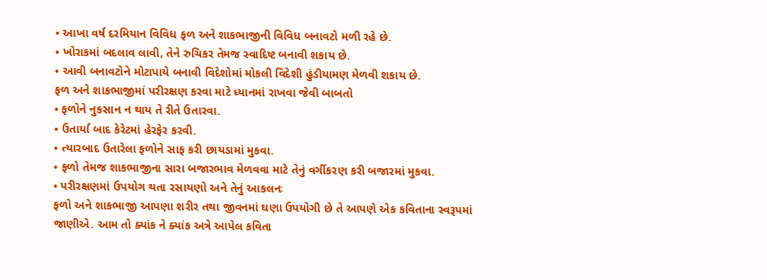• આખા વર્ષ દરમિયાન વિવિધ ફળ અને શાકભાજીની વિવિધ બનાવટો મળી રહે છે.
• ખોરાકમાં બદલાવ લાવી, તેને રુચિકર તેમજ સ્વાદિષ્ટ બનાવી શકાય છે.
• આવી બનાવટોને મોટાપાયે બનાવી વિદેશોમાં મોકલી વિદેશી હુંડીયામણ મેળવી શકાય છે.
ફળ અને શાકભાજીમાં પરીરક્ષણ કરવા માટે ધ્યાનમાં રાખવા જેવી બાબતો
• ફળોને નુકસાન ન થાય તે રીતે ઉતારવા.
• ઉતાર્યા બાદ કેરેટમાં હેરફેર કરવી.
• ત્યારબાદ ઉતારેલા ફળોને સાફ કરી છાયડામાં મુકવા.
• ફળો તેમજ શાકભાજીના સારા બજારભાવ મેળવવા માટે તેનું વર્ગીકરણ કરી બજારમાં મુકવા.
• પરીરક્ષણમાં ઉપયોગ થતા રસાયણો અને તેનું આકલનઃ
ફળો અને શાકભાજી આપણા શરીર તથા જીવનમાં ઘણા ઉપયોગી છે તે આપણે એક કવિતાના સ્વરૂપમાં જાણીએ. આમ તો ક્યાંક ને ક્યાંક અત્રે આપેલ કવિતા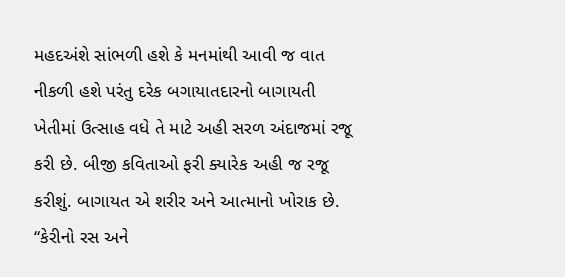મહદઅંશે સાંભળી હશે કે મનમાંથી આવી જ વાત નીકળી હશે પરંતુ દરેક બગાયાતદારનો બાગાયતી ખેતીમાં ઉત્સાહ વધે તે માટે અહી સરળ અંદાજમાં રજૂ કરી છે. બીજી કવિતાઓ ફરી ક્યારેક અહી જ રજૂ કરીશું. બાગાયત એ શરીર અને આત્માનો ખોરાક છે.
“કેરીનો રસ અને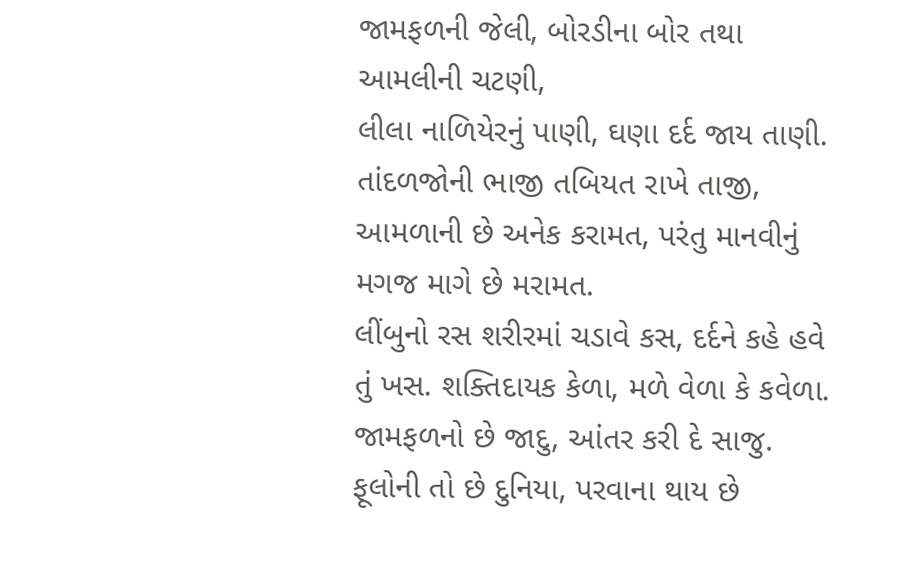જામફળની જેલી, બોરડીના બોર તથા આમલીની ચટણી,
લીલા નાળિયેરનું પાણી, ઘણા દર્દ જાય તાણી. તાંદળજોની ભાજી તબિયત રાખે તાજી,
આમળાની છે અનેક કરામત, પરંતુ માનવીનું મગજ માગે છે મરામત.
લીંબુનો રસ શરીરમાં ચડાવે કસ, દર્દને કહે હવે તું ખસ. શક્તિદાયક કેળા, મળે વેળા કે કવેળા. જામફળનો છે જાદુ, આંતર કરી દે સાજુ.
ફૂલોની તો છે દુનિયા, પરવાના થાય છે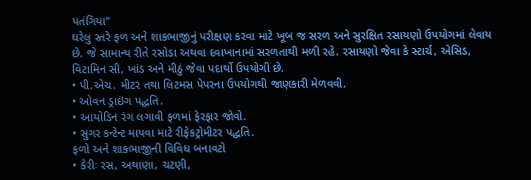પતંગિયા”
ઘરેલુ સ્તરે ફળ અને શાકભાજીનું પરીક્ષણ કરવા માટે ખૂબ જ સરળ અને સુરક્ષિત રસાયણો ઉપયોગમાં લેવાય છે. જે સામાન્ય રીતે રસોડા અથવા દવાખાનામાં સરળતાથી મળી રહે. રસાયણો જેવા કે સ્ટાર્ચ, એસિડ, વિટામિન સી, ખાંડ અને મીઠું જેવા પદાર્થો ઉપયોગી છે.
• પી.એચ. મીટર તથા લિટમસ પેપરના ઉપયોગથી જાણકારી મેળવવી.
• ઓવન ડ્રાઇંગ પદ્ધતિ.
• આયોડિન રંગ લગાવી ફળમાં ફેરફાર જોવો.
• સુગર કન્ટેન્ટ માપવા માટે રીફેકટ્રોમીટર પદ્ધતિ.
ફળો અને શાકભાજીની વિવિધ બનાવટો
• કેરીઃ રસ, અથાણા, ચટણી,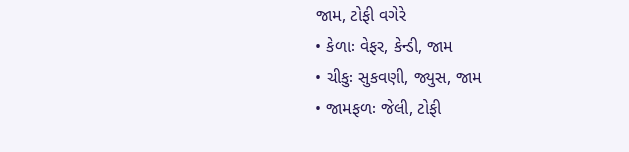જામ, ટોફી વગેરે
• કેળાઃ વેફર, કેન્ડી, જામ
• ચીકુઃ સુકવણી, જ્યુસ, જામ
• જામફળઃ જેલી, ટોફી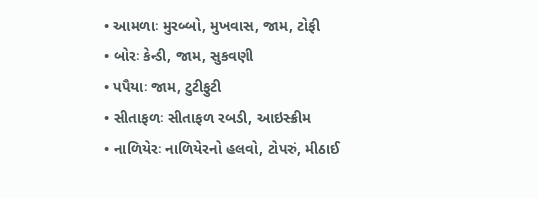• આમળાઃ મુરબ્બો, મુખવાસ, જામ, ટોફી
• બોરઃ કેન્ડી, જામ, સુકવણી
• પપૈયાઃ જામ, ટુટીફુટી
• સીતાફળઃ સીતાફળ રબડી, આઇસ્ક્રીમ
• નાળિયેરઃ નાળિયેરનો હલવો, ટોપરું, મીઠાઈ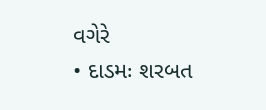વગેરે
• દાડમઃ શરબત